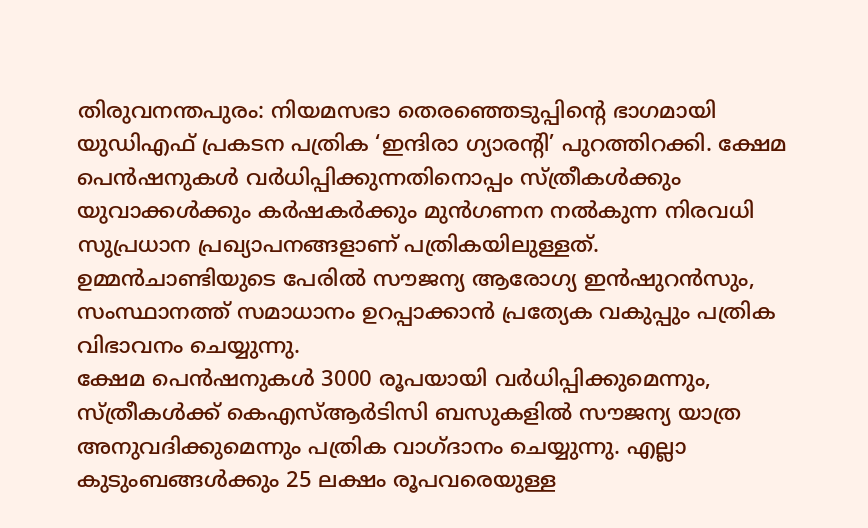തിരുവനന്തപുരം: നിയമസഭാ തെരഞ്ഞെടുപ്പിന്റെ ഭാഗമായി യുഡിഎഫ് പ്രകടന പത്രിക ‘ഇന്ദിരാ ഗ്യാരന്റി’ പുറത്തിറക്കി. ക്ഷേമ പെൻഷനുകൾ വർധിപ്പിക്കുന്നതിനൊപ്പം സ്ത്രീകൾക്കും യുവാക്കൾക്കും കർഷകർക്കും മുൻഗണന നൽകുന്ന നിരവധി സുപ്രധാന പ്രഖ്യാപനങ്ങളാണ് പത്രികയിലുള്ളത്. ഉമ്മൻചാണ്ടിയുടെ പേരിൽ സൗജന്യ ആരോഗ്യ ഇൻഷുറൻസും, സംസ്ഥാനത്ത് സമാധാനം ഉറപ്പാക്കാൻ പ്രത്യേക വകുപ്പും പത്രിക വിഭാവനം ചെയ്യുന്നു.
ക്ഷേമ പെൻഷനുകൾ 3000 രൂപയായി വർധിപ്പിക്കുമെന്നും, സ്ത്രീകൾക്ക് കെഎസ്ആർടിസി ബസുകളിൽ സൗജന്യ യാത്ര അനുവദിക്കുമെന്നും പത്രിക വാഗ്ദാനം ചെയ്യുന്നു. എല്ലാ കുടുംബങ്ങൾക്കും 25 ലക്ഷം രൂപവരെയുള്ള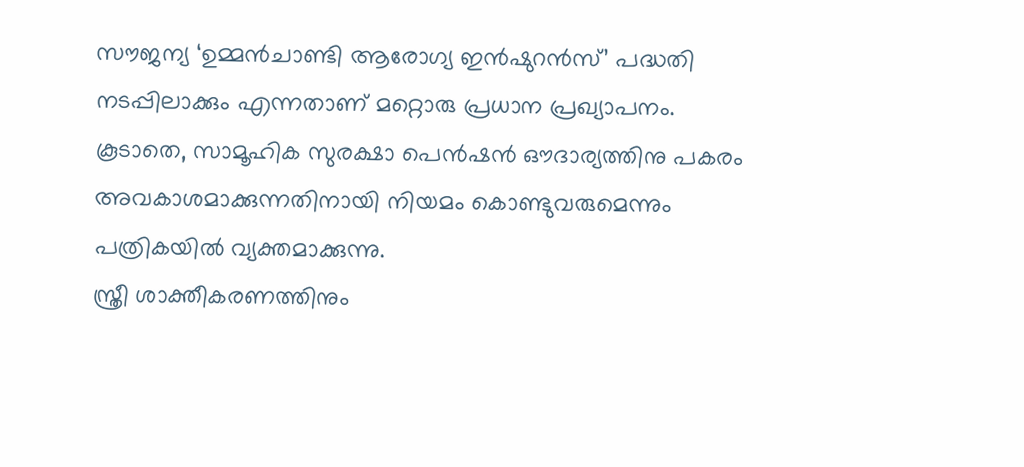സൗജന്യ ‘ഉമ്മൻചാണ്ടി ആരോഗ്യ ഇൻഷുറൻസ്’ പദ്ധതി നടപ്പിലാക്കും എന്നതാണ് മറ്റൊരു പ്രധാന പ്രഖ്യാപനം. കൂടാതെ, സാമൂഹിക സുരക്ഷാ പെൻഷൻ ഔദാര്യത്തിനു പകരം അവകാശമാക്കുന്നതിനായി നിയമം കൊണ്ടുവരുമെന്നും പത്രികയിൽ വ്യക്തമാക്കുന്നു.
സ്ത്രീ ശാക്തീകരണത്തിനും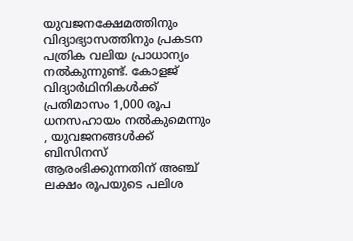യുവജനക്ഷേമത്തിനും വിദ്യാഭ്യാസത്തിനും പ്രകടന പത്രിക വലിയ പ്രാധാന്യം നൽകുന്നുണ്ട്. കോളജ് വിദ്യാർഥിനികൾക്ക് പ്രതിമാസം 1,000 രൂപ ധനസഹായം നൽകുമെന്നും , യുവജനങ്ങൾക്ക് ബിസിനസ് ആരംഭിക്കുന്നതിന് അഞ്ച് ലക്ഷം രൂപയുടെ പലിശ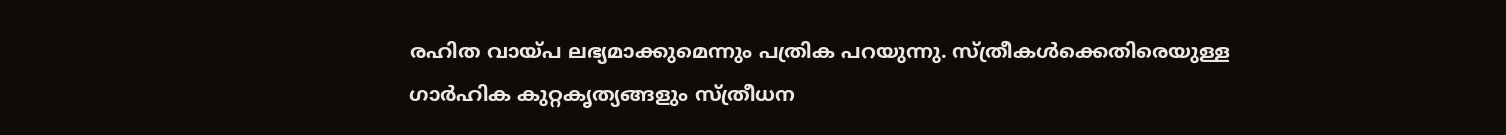രഹിത വായ്പ ലഭ്യമാക്കുമെന്നും പത്രിക പറയുന്നു. സ്ത്രീകൾക്കെതിരെയുള്ള ഗാർഹിക കുറ്റകൃത്യങ്ങളും സ്ത്രീധന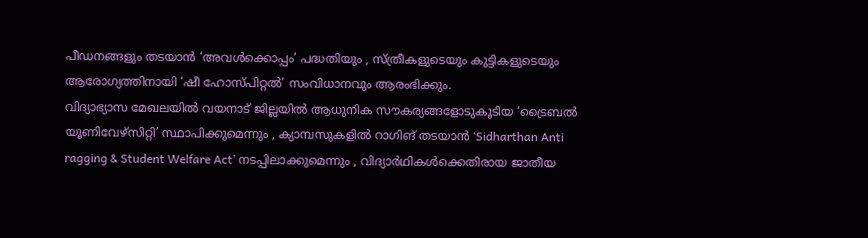പീഡനങ്ങളും തടയാൻ ‘അവൾക്കൊപ്പം’ പദ്ധതിയും , സ്ത്രീകളുടെയും കുട്ടികളുടെയും ആരോഗ്യത്തിനായി ‘ഷീ ഹോസ്പിറ്റൽ’ സംവിധാനവും ആരംഭിക്കും.
വിദ്യാഭ്യാസ മേഖലയിൽ വയനാട് ജില്ലയിൽ ആധുനിക സൗകര്യങ്ങളോടുകൂടിയ ‘ട്രൈബൽ യൂണിവേഴ്സിറ്റി’ സ്ഥാപിക്കുമെന്നും , ക്യാമ്പസുകളിൽ റാഗിങ് തടയാൻ ‘Sidharthan Anti ragging & Student Welfare Act’ നടപ്പിലാക്കുമെന്നും , വിദ്യാർഥികൾക്കെതിരായ ജാതീയ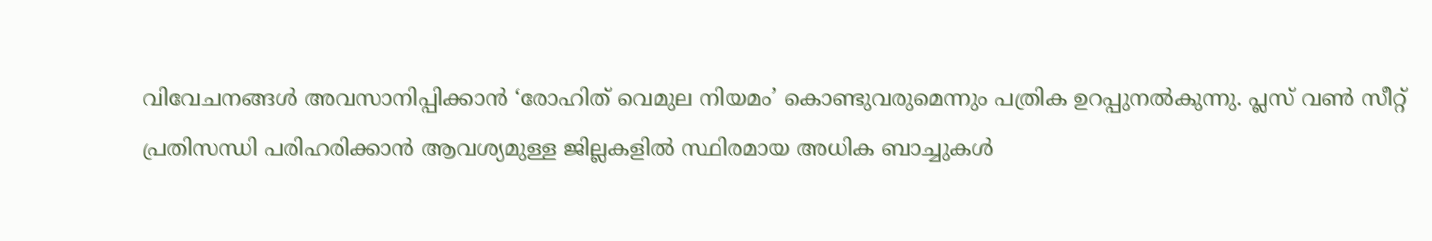വിവേചനങ്ങൾ അവസാനിപ്പിക്കാൻ ‘രോഹിത് വെമുല നിയമം’ കൊണ്ടുവരുമെന്നും പത്രിക ഉറപ്പുനൽകുന്നു. പ്ലസ് വൺ സീറ്റ് പ്രതിസന്ധി പരിഹരിക്കാൻ ആവശ്യമുള്ള ജില്ലകളിൽ സ്ഥിരമായ അധിക ബാച്ചുകൾ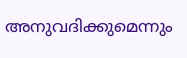അനുവദിക്കുമെന്നും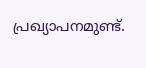പ്രഖ്യാപനമുണ്ട്.